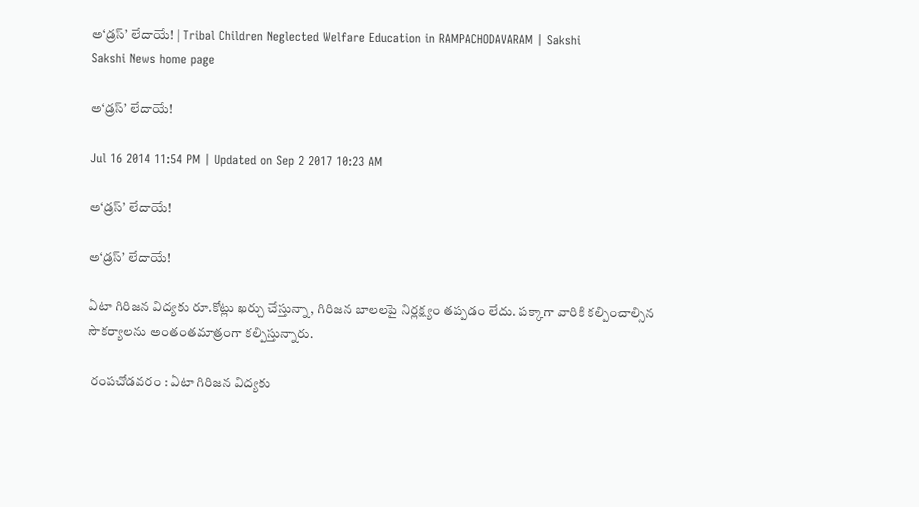అ‘డ్రస్’ లేదాయే! | Tribal Children Neglected Welfare Education in RAMPACHODAVARAM | Sakshi
Sakshi News home page

అ‘డ్రస్’ లేదాయే!

Jul 16 2014 11:54 PM | Updated on Sep 2 2017 10:23 AM

అ‘డ్రస్’ లేదాయే!

అ‘డ్రస్’ లేదాయే!

ఏటా గిరిజన విద్యకు రూ.కోట్లు ఖర్చు చేస్తున్నా, గిరిజన బాలలపై నిర్లక్ష్యం తప్పడం లేదు. పక్కాగా వారికి కల్పించాల్సిన సౌకర్యాలను అంతంతమాత్రంగా కల్పిస్తున్నారు.

 రంపచోడవరం : ఏటా గిరిజన విద్యకు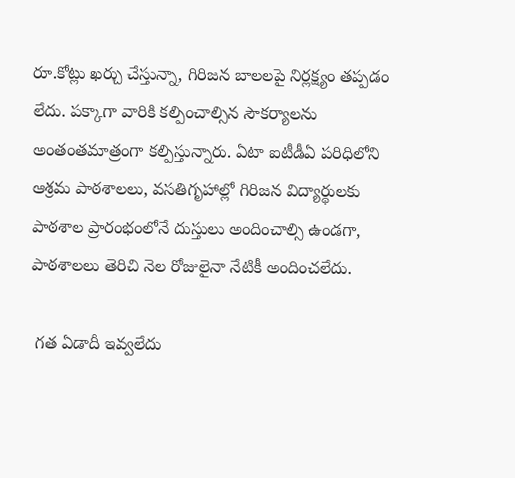రూ.కోట్లు ఖర్చు చేస్తున్నా, గిరిజన బాలలపై నిర్లక్ష్యం తప్పడం లేదు. పక్కాగా వారికి కల్పించాల్సిన సౌకర్యాలను అంతంతమాత్రంగా కల్పిస్తున్నారు. ఏటా ఐటీడీఏ పరిధిలోని ఆశ్రమ పాఠశాలలు, వసతిగృహాల్లో గిరిజన విద్యార్థులకు పాఠశాల ప్రారంభంలోనే దుస్తులు అందించాల్సి ఉండగా, పాఠశాలలు తెరిచి నెల రోజులైనా నేటికీ అందించలేదు.

 గత ఏడాదీ ఇవ్వలేదు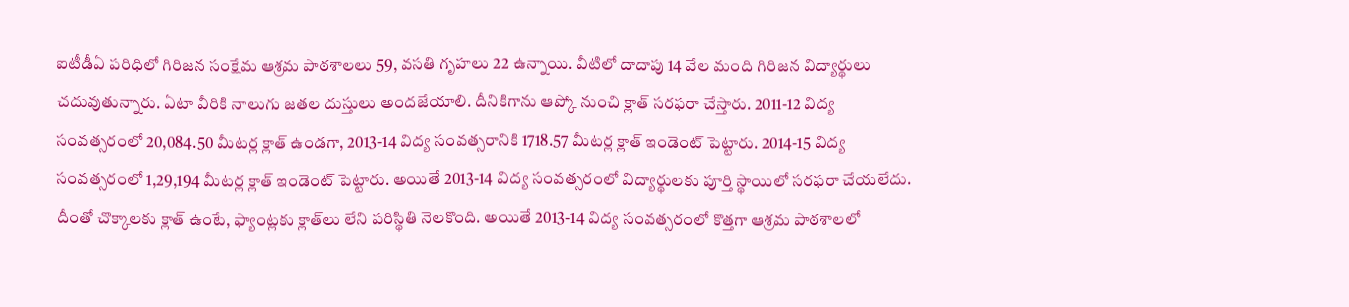ఐటీడీఏ పరిధిలో గిరిజన సంక్షేమ ఆశ్రమ పాఠశాలలు 59, వసతి గృహలు 22 ఉన్నాయి. వీటిలో దాదాపు 14 వేల మంది గిరిజన విద్యార్థులు చదువుతున్నారు. ఏటా వీరికి నాలుగు జతల దుస్తులు అందజేయాలి. దీనికిగాను ఆప్కో నుంచి క్లాత్ సరఫరా చేస్తారు. 2011-12 విద్య సంవత్సరంలో 20,084.50 మీటర్ల క్లాత్ ఉండగా, 2013-14 విద్య సంవత్సరానికి 1718.57 మీటర్ల క్లాత్ ఇండెంట్ పెట్టారు. 2014-15 విద్య సంవత్సరంలో 1,29,194 మీటర్ల క్లాత్ ఇండెంట్ పెట్టారు. అయితే 2013-14 విద్య సంవత్సరంలో విద్యార్థులకు పూర్తి స్థాయిలో సరఫరా చేయలేదు. దీంతో చొక్కాలకు క్లాత్ ఉంటే, ఫ్యాంట్లకు క్లాత్‌లు లేని పరిస్థితి నెలకొంది. అయితే 2013-14 విద్య సంవత్సరంలో కొత్తగా ఆశ్రమ పాఠశాలలో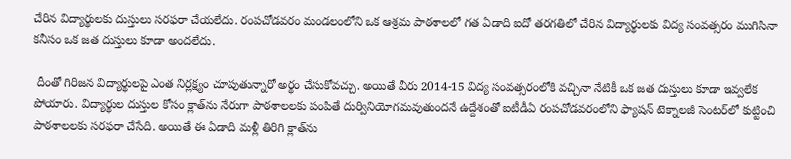చేరిన విద్యార్థులకు దుస్తులు సరఫరా చేయలేదు. రంపచోడవరం మండలంలోని ఒక ఆశ్రమ పాఠశాలలో గత ఏడాది ఐదో తరగతిలో చేరిన విద్యార్థులకు విద్య సంవత్సరం ముగిసినా కనీసం ఒక జత దుస్తులు కూడా అందలేదు.

 దీంతో గిరిజన విద్యార్థులపై ఎంత నిర్లక్ష్యం చూపుతున్నారో అర్థం చేసుకోవచ్చు. అయితే వీరు 2014-15 విద్య సంవత్సరంలోకి వచ్చినా నేటికీ ఒక జత దుస్తులు కూడా ఇవ్వలేక పోయారు. విద్యార్థుల దుస్తుల కోసం క్లాత్‌ను నేరుగా పాఠశాలలకు పంపితే దుర్వినియోగమవుతుందనే ఉద్దేశంతో ఐటీడీఏ రంపచోడవరంలోని ఫ్యాషన్ టెక్నాలజీ సెంటర్‌లో కుట్టించి పాఠశాలలకు సరఫరా చేసేది. అయితే ఈ ఏడాది మళ్లీ తిరిగి క్లాత్‌ను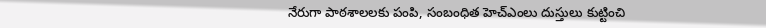నేరుగా పాఠశాలలకు పంపి, సంబంధిత హెచ్‌ఎంలు దుస్తులు కుట్టించి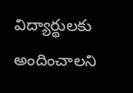విద్యార్థులకు అందించాలని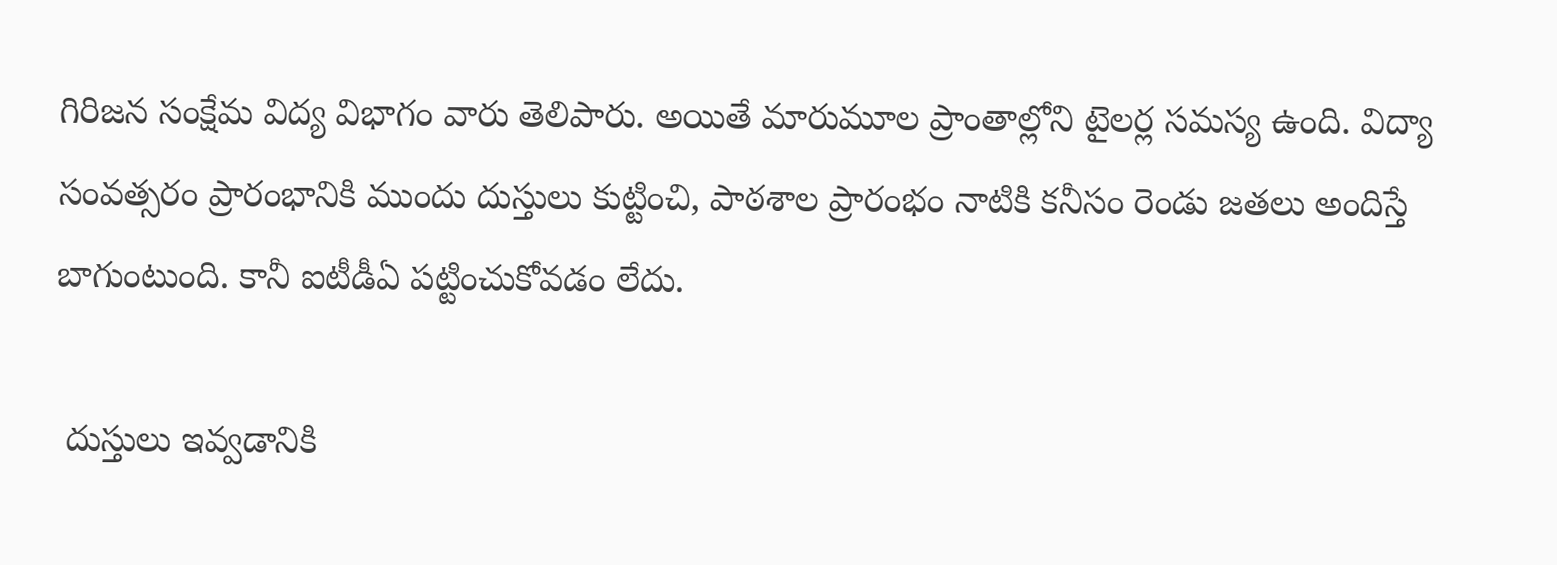గిరిజన సంక్షేమ విద్య విభాగం వారు తెలిపారు. అయితే మారుమూల ప్రాంతాల్లోని టైలర్ల సమస్య ఉంది. విద్యా సంవత్సరం ప్రారంభానికి ముందు దుస్తులు కుట్టించి, పాఠశాల ప్రారంభం నాటికి కనీసం రెండు జతలు అందిస్తే బాగుంటుంది. కానీ ఐటీడీఏ పట్టించుకోవడం లేదు.

 దుస్తులు ఇవ్వడానికి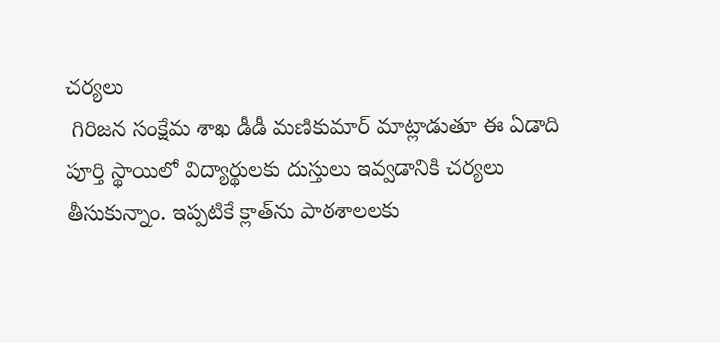చర్యలు
 గిరిజన సంక్షేమ శాఖ డీడీ మణికుమార్ మాట్లాడుతూ ఈ ఏడాది పూర్తి స్థాయిలో విద్యార్థులకు దుస్తులు ఇవ్వడానికి చర్యలు తీసుకున్నాం. ఇప్పటికే క్లాత్‌ను పాఠశాలలకు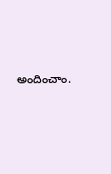అందించాం.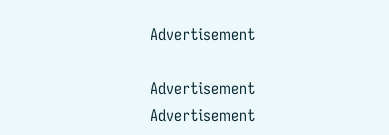Advertisement

Advertisement
Advertisement